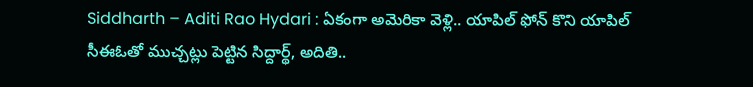Siddharth – Aditi Rao Hydari : ఏకంగా అమెరికా వెళ్లి.. యాపిల్ ఫోన్ కొని యాపిల్ సీఈఓతో ముచ్చట్లు పెట్టిన సిద్దార్థ్, అదితి..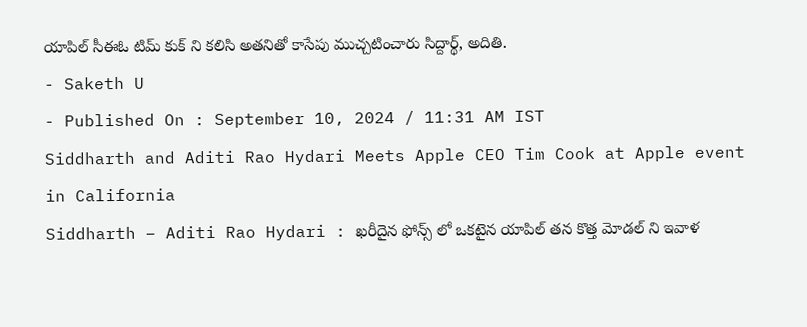యాపిల్ సీఈఓ టిమ్ కుక్ ని కలిసి అతనితో కాసేపు ముచ్చటించారు సిద్దార్థ్, అదితి.
- Saketh U
- Published On : September 10, 2024 / 11:31 AM IST
Siddharth and Aditi Rao Hydari Meets Apple CEO Tim Cook at Apple event in California
Siddharth – Aditi Rao Hydari : ఖరీదైన ఫోన్స్ లో ఒకటైన యాపిల్ తన కొత్త మోడల్ ని ఇవాళ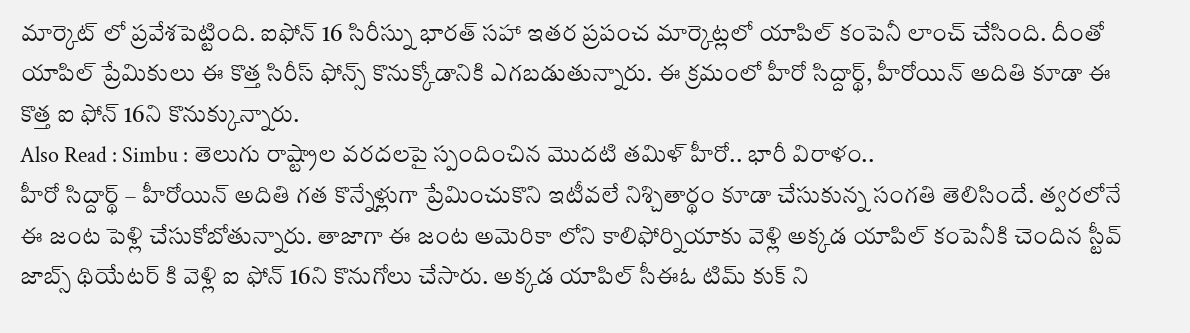మార్కెట్ లో ప్రవేశపెట్టింది. ఐఫోన్ 16 సిరీస్ను భారత్ సహా ఇతర ప్రపంచ మార్కెట్లలో యాపిల్ కంపెనీ లాంచ్ చేసింది. దీంతో యాపిల్ ప్రేమికులు ఈ కొత్త సిరీస్ ఫోన్స్ కొనుక్కోడానికి ఎగబడుతున్నారు. ఈ క్రమంలో హీరో సిద్దార్థ్, హీరోయిన్ అదితి కూడా ఈ కొత్త ఐ ఫోన్ 16ని కొనుక్కున్నారు.
Also Read : Simbu : తెలుగు రాష్ట్రాల వరదలపై స్పందించిన మొదటి తమిళ్ హీరో.. భారీ విరాళం..
హీరో సిద్దార్థ్ – హీరోయిన్ అదితి గత కొన్నేళ్లుగా ప్రేమించుకొని ఇటీవలే నిశ్చితార్థం కూడా చేసుకున్న సంగతి తెలిసిందే. త్వరలోనే ఈ జంట పెళ్లి చేసుకోబోతున్నారు. తాజాగా ఈ జంట అమెరికా లోని కాలిఫోర్నియాకు వెళ్లి అక్కడ యాపిల్ కంపెనీకి చెందిన స్టీవ్ జాబ్స్ థియేటర్ కి వెళ్లి ఐ ఫోన్ 16ని కొనుగోలు చేసారు. అక్కడ యాపిల్ సీఈఓ టిమ్ కుక్ ని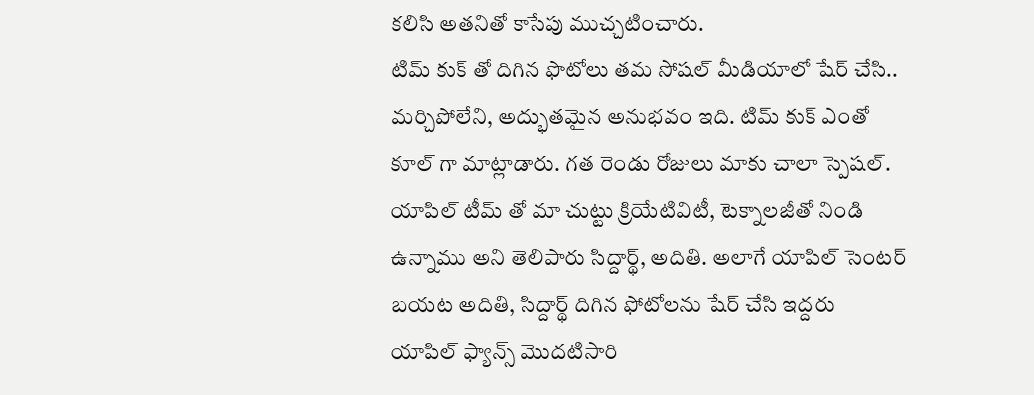కలిసి అతనితో కాసేపు ముచ్చటించారు.
టిమ్ కుక్ తో దిగిన ఫొటోలు తమ సోషల్ మీడియాలో షేర్ చేసి.. మర్చిపోలేని, అద్భుతమైన అనుభవం ఇది. టిమ్ కుక్ ఎంతో కూల్ గా మాట్లాడారు. గత రెండు రోజులు మాకు చాలా స్పెషల్. యాపిల్ టీమ్ తో మా చుట్టు క్రియేటివిటీ, టెక్నాలజీతో నిండి ఉన్నాము అని తెలిపారు సిద్దార్థ్, అదితి. అలాగే యాపిల్ సెంటర్ బయట అదితి, సిద్దార్థ్ దిగిన ఫోటోలను షేర్ చేసి ఇద్దరు యాపిల్ ఫ్యాన్స్ మొదటిసారి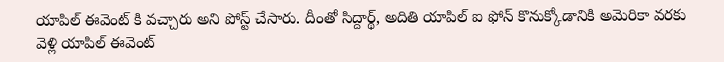యాపిల్ ఈవెంట్ కి వచ్చారు అని పోస్ట్ చేసారు. దీంతో సిద్దార్థ్, అదితి యాపిల్ ఐ ఫోన్ కొనుక్కోడానికి అమెరికా వరకు వెళ్లి యాపిల్ ఈవెంట్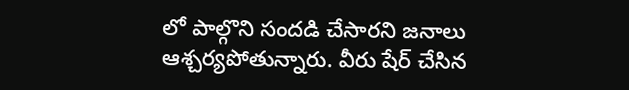లో పాల్గొని సందడి చేసారని జనాలు ఆశ్చర్యపోతున్నారు. వీరు షేర్ చేసిన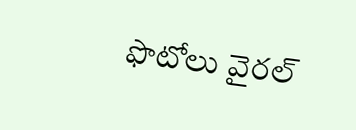ఫొటోలు వైరల్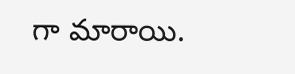గా మారాయి.